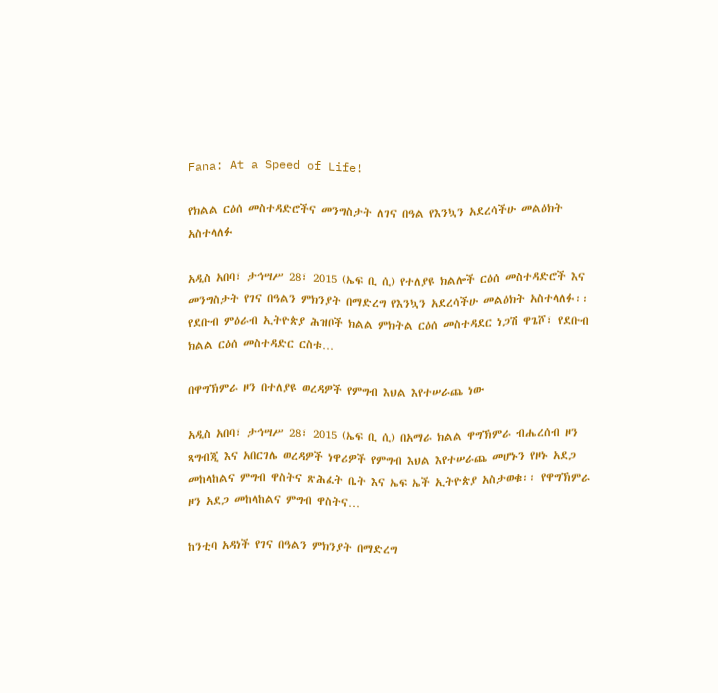Fana: At a Speed of Life!

የክልል ርዕሰ መስተዳድሮችና መንግስታት ለገና በዓል የእንኳን አደረሳችሁ መልዕክት አስተላለፉ

አዲስ አበባ፣ ታኅሣሥ 28፣ 2015 (ኤፍ ቢ ሲ) የተለያዩ ክልሎች ርዕሰ መስተዳድሮች እና መንግስታት የገና በዓልን ምክንያት በማድረግ የእንኳን አደረሳችሁ መልዕክት አስተላለፉ፡፡ የደቡብ ምዕራብ ኢትዮጵያ ሕዝቦች ክልል ምክትል ርዕሰ መስተዳደር ነጋሽ ዋጌሾ፣ የደቡብ ክልል ርዕሰ መስተዳድር ርስቱ…

በዋግኽምራ ዞን በተለያዩ ወረዳዎች የምግብ እህል እየተሠራጨ ነው

አዲስ አበባ፣ ታኅሣሥ 28፣ 2015 (ኤፍ ቢ ሲ) በአማራ ክልል ዋግኽምራ ብሔረሰብ ዞን ጻግብጂ እና አበርገሌ ወረዳዎች ነዋሪዎች የምግብ እህል እየተሠራጨ መሆኑን የዞኑ አደጋ መከላከልና ምግብ ዋስትና ጽሕፈት ቤት እና ኤፍ ኤች ኢትዮጵያ አስታወቁ፡፡ የዋግኽምራ ዞን አደጋ መከላከልና ምግብ ዋስትና…

ከንቲባ አዳነች የገና በዓልን ምክንያት በማድረግ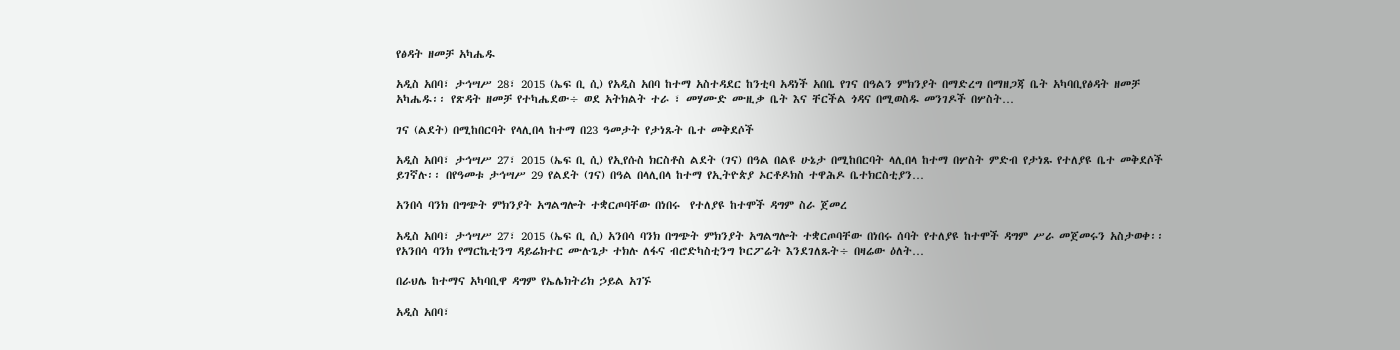የፅዳት ዘመቻ አካሔዱ

አዲስ አበባ፣ ታኅሣሥ 28፣ 2015 (ኤፍ ቢ ሲ) የአዲስ አበባ ከተማ አስተዳደር ከንቲባ አዳነች አበቤ የገና በዓልን ምክንያት በማድረግ በማዘጋጃ ቤት አካባቢየፅዳት ዘመቻ አካሔዱ፡፡ የጽዳት ዘመቻ የተካሔደው÷ ወደ አትክልት ተራ ፣ መሃሙድ ሙዚቃ ቤት እና ቸርችል ጎዳና በሚወስዱ መንገዶች በሦስት…

ገና (ልደት) በሚከበርባት የላሊበላ ከተማ በ23 ዓመታት የታነጹት ቤተ መቅደሶች

አዲስ አበባ፣ ታኅሣሥ 27፣ 2015 (ኤፍ ቢ ሲ) የኢየሱስ ክርስቶስ ልደት (ገና) በዓል በልዩ ሁኔታ በሚከበርባት ላሊበላ ከተማ በሦስት ምድብ የታነጹ የተለያዩ ቤተ መቅደሶች ይገኛሉ፡፡ በየዓመቱ ታኅሣሥ 29 የልደት (ገና) በዓል በላሊበላ ከተማ የኢትዮጵያ ኦርቶዶክስ ተዋሕዶ ቤተክርስቲያን…

አንበሳ ባንክ በግጭት ምክንያት አግልግሎት ተቋርጦባቸው በነበሩ  የተለያዩ ከተሞች ዳግም ስራ ጀመረ

አዲስ አበባ፣ ታኅሣሥ 27፣ 2015 (ኤፍ ቢ ሲ) አንበሳ ባንክ በግጭት ምክንያት አግልግሎት ተቋርጦባቸው በነበሩ ሰባት የተለያዩ ከተሞች ዳግም ሥራ መጀመሩን አስታወቀ፡፡ የአንበሳ ባንክ የማርኬቲንግ ዳይሬክተር ሙሉጌታ ተክሉ ለፋና ብሮድካስቲንግ ኮርፖሬት እንደገለጹት÷ በዛሬው ዕለት…

በራህሌ ከተማና አካባቢዋ ዳግም የኤሌክትሪክ ኃይል አገኙ

አዲስ አበባ፣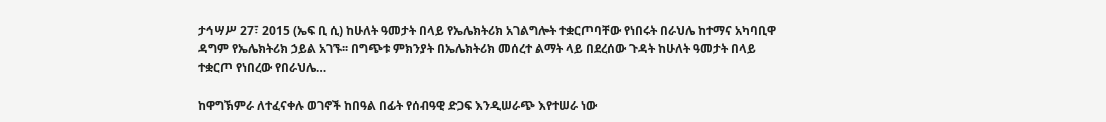ታኅሣሥ 27፣ 2015 (ኤፍ ቢ ሲ) ከሁለት ዓመታት በላይ የኤሌክትሪክ አገልግሎት ተቋርጦባቸው የነበሩት በራህሌ ከተማና አካባቢዋ ዳግም የኤሌክትሪክ ኃይል አገኙ፡፡ በግጭቱ ምክንያት በኤሌክትሪክ መሰረተ ልማት ላይ በደረሰው ጉዳት ከሁለት ዓመታት በላይ ተቋርጦ የነበረው የበራህሌ…

ከዋግኽምራ ለተፈናቀሉ ወገኖች ከበዓል በፊት የሰብዓዊ ድጋፍ እንዲሠራጭ እየተሠራ ነው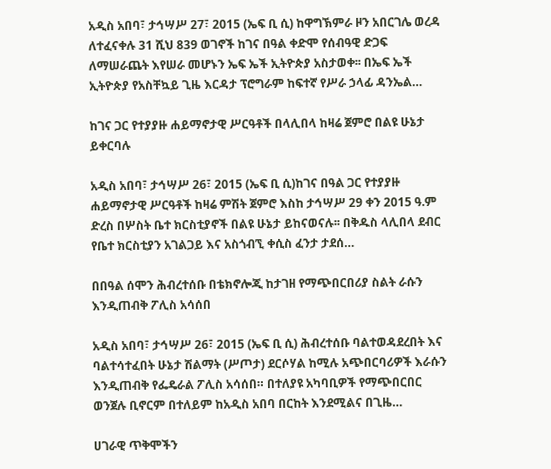አዲስ አበባ፣ ታኅሣሥ 27፣ 2015 (ኤፍ ቢ ሲ) ከዋግኽምራ ዞን አበርገሌ ወረዳ ለተፈናቀሉ 31 ሺህ 839 ወገኖች ከገና በዓል ቀድሞ የሰብዓዊ ድጋፍ ለማሠራጨት እየሠራ መሆኑን ኤፍ ኤች ኢትዮጵያ አስታወቀ፡፡ በኤፍ ኤች ኢትዮጵያ የአስቸኳይ ጊዜ እርዳታ ፕሮግራም ከፍተኛ የሥራ ኃላፊ ዳንኤል…

ከገና ጋር የተያያዙ ሐይማኖታዊ ሥርዓቶች በላሊበላ ከዛሬ ጀምሮ በልዩ ሁኔታ ይቀርባሉ

አዲስ አበባ፣ ታኅሣሥ 26፣ 2015 (ኤፍ ቢ ሲ)ከገና በዓል ጋር የተያያዙ ሐይማኖታዊ ሥርዓቶች ከዛሬ ምሽት ጀምሮ እስከ ታኅሣሥ 29 ቀን 2015 ዓ.ም ድረስ በሦስት ቤተ ክርስቲያኖች በልዩ ሁኔታ ይከናወናሉ፡፡ በቅዱስ ላሊበላ ደብር የቤተ ክርስቲያን አገልጋይ እና አስጎብኚ ቀሲስ ፈንታ ታደሰ…

በበዓል ሰሞን ሕብረተሰቡ በቴክኖሎጂ ከታገዘ የማጭበርበሪያ ስልት ራሱን እንዲጠብቅ ፖሊስ አሳሰበ

አዲስ አበባ፣ ታኅሣሥ 26፣ 2015 (ኤፍ ቢ ሲ) ሕብረተሰቡ ባልተወዳደረበት እና ባልተሳተፈበት ሁኔታ ሽልማት (ሥጦታ) ደርሶሃል ከሚሉ አጭበርባሪዎች እራሱን እንዲጠብቅ የፌዴራል ፖሊስ አሳሰበ። በተለያዩ አካባቢዎች የማጭበርበር ወንጀሉ ቢኖርም በተለይም ከአዲስ አበባ በርከት እንደሚልና በጊዜ…

ሀገራዊ ጥቅሞችን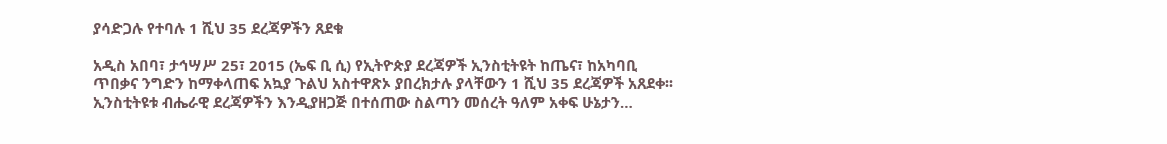ያሳድጋሉ የተባሉ 1 ሺህ 35 ደረጃዎችን ጸደቁ

አዲስ አበባ፣ ታኅሣሥ 25፣ 2015 (ኤፍ ቢ ሲ) የኢትዮጵያ ደረጃዎች ኢንስቲትዩት ከጤና፣ ከአካባቢ ጥበቃና ንግድን ከማቀላጠፍ አኳያ ጉልህ አስተዋጽኦ ያበረክታሉ ያላቸውን 1 ሺህ 35 ደረጃዎች አጸደቀ፡፡ ኢንስቲትዩቱ ብሔራዊ ደረጃዎችን እንዲያዘጋጅ በተሰጠው ስልጣን መሰረት ዓለም አቀፍ ሁኔታን…